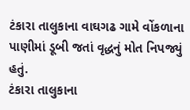ટંકારા તાલુકાના વાઘગઢ ગામે વોંકળાના પાણીમાં ડૂબી જતાં વૃદ્ધનું મોત નિપજ્યું હતું.
ટંકારા તાલુકાના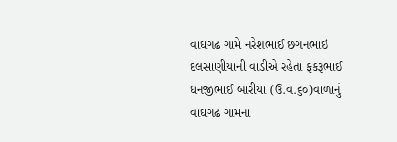વાઘગઢ ગામે નરેશભાઈ છગનભાઇ દલસાણીયાની વાડીએ રહેતા ફકરૂભાઈ ધનજીભાઈ બારીયા (ઉ.વ.૬૦)વાળાનું વાઘગઢ ગામના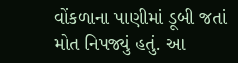વોંકળાના પાણીમાં ડૂબી જતાં મોત નિપજ્યું હતું. આ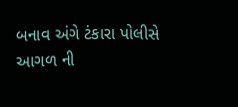બનાવ અંગે ટંકારા પોલીસે આગળ ની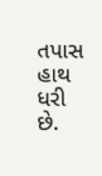તપાસ હાથ ધરી છે.